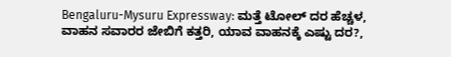Bengaluru-Mysuru Expressway: ಮತ್ತೆ ಟೋಲ್ ದರ ಹೆಚ್ಚಳ, ವಾಹನ ಸವಾರರ ಜೇಬಿಗೆ ಕತ್ತರಿ, ಯಾವ ವಾಹನಕ್ಕೆ ಎಷ್ಟು ದರ?,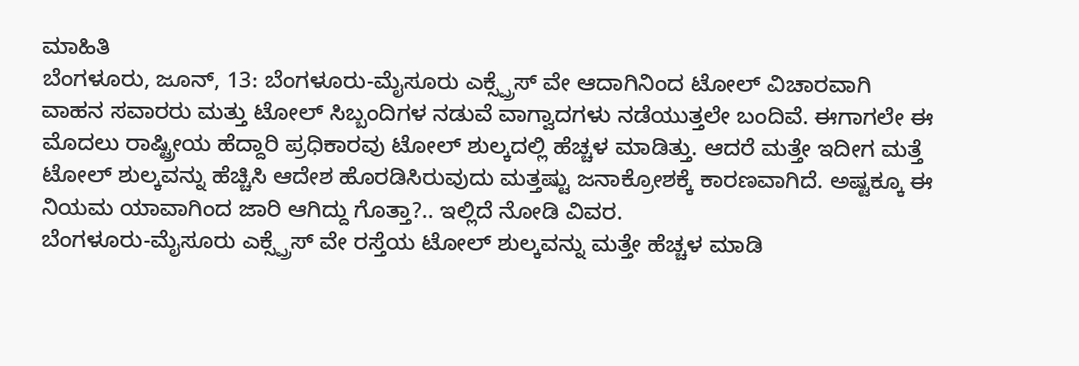ಮಾಹಿತಿ
ಬೆಂಗಳೂರು, ಜೂನ್, 13: ಬೆಂಗಳೂರು-ಮೈಸೂರು ಎಕ್ಸ್ಪ್ರೆಸ್ ವೇ ಆದಾಗಿನಿಂದ ಟೋಲ್ ವಿಚಾರವಾಗಿ ವಾಹನ ಸವಾರರು ಮತ್ತು ಟೋಲ್ ಸಿಬ್ಬಂದಿಗಳ ನಡುವೆ ವಾಗ್ವಾದಗಳು ನಡೆಯುತ್ತಲೇ ಬಂದಿವೆ. ಈಗಾಗಲೇ ಈ ಮೊದಲು ರಾಷ್ಟ್ರೀಯ ಹೆದ್ದಾರಿ ಪ್ರಧಿಕಾರವು ಟೋಲ್ ಶುಲ್ಕದಲ್ಲಿ ಹೆಚ್ಚಳ ಮಾಡಿತ್ತು. ಆದರೆ ಮತ್ತೇ ಇದೀಗ ಮತ್ತೆ ಟೋಲ್ ಶುಲ್ಕವನ್ನು ಹೆಚ್ಚಿಸಿ ಆದೇಶ ಹೊರಡಿಸಿರುವುದು ಮತ್ತಷ್ಟು ಜನಾಕ್ರೋಶಕ್ಕೆ ಕಾರಣವಾಗಿದೆ. ಅಷ್ಟಕ್ಕೂ ಈ ನಿಯಮ ಯಾವಾಗಿಂದ ಜಾರಿ ಆಗಿದ್ದು ಗೊತ್ತಾ?.. ಇಲ್ಲಿದೆ ನೋಡಿ ವಿವರ.
ಬೆಂಗಳೂರು-ಮೈಸೂರು ಎಕ್ಸ್ಪ್ರೆಸ್ ವೇ ರಸ್ತೆಯ ಟೋಲ್ ಶುಲ್ಕವನ್ನು ಮತ್ತೇ ಹೆಚ್ಚಳ ಮಾಡಿ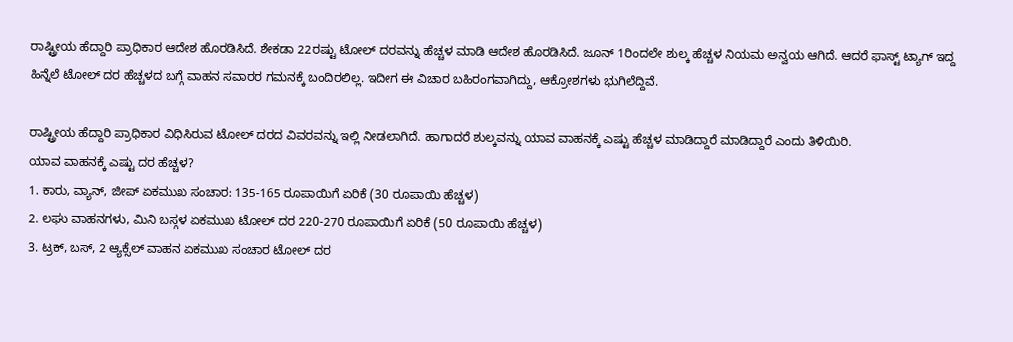ರಾಷ್ಟ್ರೀಯ ಹೆದ್ದಾರಿ ಪ್ರಾಧಿಕಾರ ಆದೇಶ ಹೊರಡಿಸಿದೆ. ಶೇಕಡಾ 22ರಷ್ಟು ಟೋಲ್ ದರವನ್ನು ಹೆಚ್ಚಳ ಮಾಡಿ ಆದೇಶ ಹೊರಡಿಸಿದೆ. ಜೂನ್ 1ರಿಂದಲೇ ಶುಲ್ಕ ಹೆಚ್ಚಳ ನಿಯಮ ಅನ್ವಯ ಆಗಿದೆ. ಆದರೆ ಫಾಸ್ಟ್ ಟ್ಯಾಗ್ ಇದ್ದ ಹಿನ್ನೆಲೆ ಟೋಲ್ ದರ ಹೆಚ್ಚಳದ ಬಗ್ಗೆ ವಾಹನ ಸವಾರರ ಗಮನಕ್ಕೆ ಬಂದಿರಲಿಲ್ಲ. ಇದೀಗ ಈ ವಿಚಾರ ಬಹಿರಂಗವಾಗಿದ್ದು, ಆಕ್ರೋಶಗಳು ಭುಗಿಲೆದ್ದಿವೆ.

ರಾಷ್ಟ್ರೀಯ ಹೆದ್ದಾರಿ ಪ್ರಾಧಿಕಾರ ವಿಧಿಸಿರುವ ಟೋಲ್ ದರದ ವಿವರವನ್ನು ಇಲ್ಲಿ ನೀಡಲಾಗಿದೆ. ಹಾಗಾದರೆ ಶುಲ್ಕವನ್ನು ಯಾವ ವಾಹನಕ್ಕೆ ಎಷ್ಟು ಹೆಚ್ಚಳ ಮಾಡಿದ್ದಾರೆ ಮಾಡಿದ್ದಾರೆ ಎಂದು ತಿಳಿಯಿರಿ.
ಯಾವ ವಾಹನಕ್ಕೆ ಎಷ್ಟು ದರ ಹೆಚ್ಚಳ?
1. ಕಾರು, ವ್ಯಾನ್, ಜೀಪ್ ಏಕಮುಖ ಸಂಚಾರ: 135-165 ರೂಪಾಯಿಗೆ ಏರಿಕೆ (30 ರೂಪಾಯಿ ಹೆಚ್ಚಳ)
2. ಲಘು ವಾಹನಗಳು, ಮಿನಿ ಬಸ್ಗಳ ಏಕಮುಖ ಟೋಲ್ ದರ 220-270 ರೂಪಾಯಿಗೆ ಏರಿಕೆ (50 ರೂಪಾಯಿ ಹೆಚ್ಚಳ)
3. ಟ್ರಕ್, ಬಸ್, 2 ಆ್ಯಕ್ಸೆಲ್ ವಾಹನ ಏಕಮುಖ ಸಂಚಾರ ಟೋಲ್ ದರ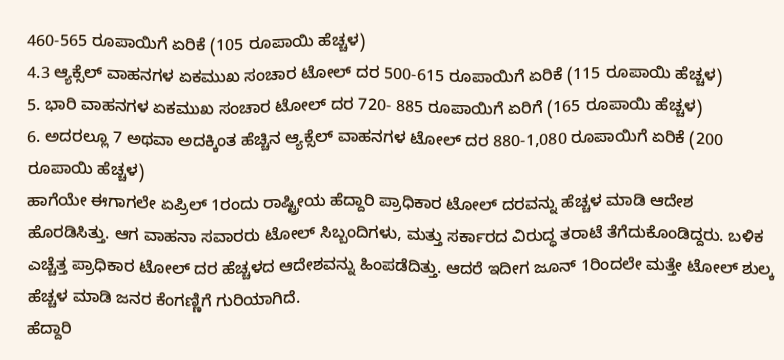460-565 ರೂಪಾಯಿಗೆ ಏರಿಕೆ (105 ರೂಪಾಯಿ ಹೆಚ್ಚಳ)
4.3 ಆ್ಯಕ್ಸೆಲ್ ವಾಹನಗಳ ಏಕಮುಖ ಸಂಚಾರ ಟೋಲ್ ದರ 500-615 ರೂಪಾಯಿಗೆ ಏರಿಕೆ (115 ರೂಪಾಯಿ ಹೆಚ್ಚಳ)
5. ಭಾರಿ ವಾಹನಗಳ ಏಕಮುಖ ಸಂಚಾರ ಟೋಲ್ ದರ 720- 885 ರೂಪಾಯಿಗೆ ಏರಿಗೆ (165 ರೂಪಾಯಿ ಹೆಚ್ಚಳ)
6. ಅದರಲ್ಲೂ 7 ಅಥವಾ ಅದಕ್ಕಿಂತ ಹೆಚ್ಚಿನ ಆ್ಯಕ್ಸೆಲ್ ವಾಹನಗಳ ಟೋಲ್ ದರ 880-1,080 ರೂಪಾಯಿಗೆ ಏರಿಕೆ (200 ರೂಪಾಯಿ ಹೆಚ್ಚಳ)
ಹಾಗೆಯೇ ಈಗಾಗಲೇ ಏಪ್ರಿಲ್ 1ರಂದು ರಾಷ್ಟ್ರೀಯ ಹೆದ್ದಾರಿ ಪ್ರಾಧಿಕಾರ ಟೋಲ್ ದರವನ್ನು ಹೆಚ್ಚಳ ಮಾಡಿ ಆದೇಶ ಹೊರಡಿಸಿತ್ತು. ಆಗ ವಾಹನಾ ಸವಾರರು ಟೋಲ್ ಸಿಬ್ಬಂದಿಗಳು, ಮತ್ತು ಸರ್ಕಾರದ ವಿರುದ್ಧ ತರಾಟೆ ತೆಗೆದುಕೊಂಡಿದ್ದರು. ಬಳಿಕ ಎಚ್ಚೆತ್ತ ಪ್ರಾಧಿಕಾರ ಟೋಲ್ ದರ ಹೆಚ್ಚಳದ ಆದೇಶವನ್ನು ಹಿಂಪಡೆದಿತ್ತು. ಆದರೆ ಇದೀಗ ಜೂನ್ 1ರಿಂದಲೇ ಮತ್ತೇ ಟೋಲ್ ಶುಲ್ಕ ಹೆಚ್ಚಳ ಮಾಡಿ ಜನರ ಕೆಂಗಣ್ಣಿಗೆ ಗುರಿಯಾಗಿದೆ.
ಹೆದ್ದಾರಿ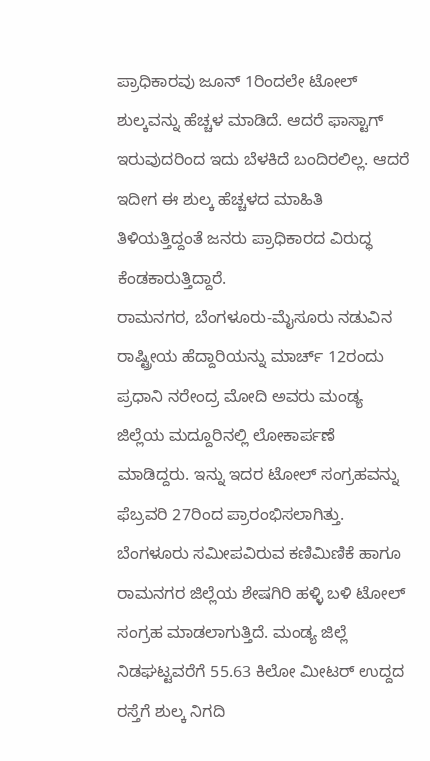ಪ್ರಾಧಿಕಾರವು ಜೂನ್ 1ರಿಂದಲೇ ಟೋಲ್ ಶುಲ್ಕವನ್ನು ಹೆಚ್ಚಳ ಮಾಡಿದೆ. ಆದರೆ ಫಾಸ್ಟಾಗ್ ಇರುವುದರಿಂದ ಇದು ಬೆಳಕಿದೆ ಬಂದಿರಲಿಲ್ಲ. ಆದರೆ ಇದೀಗ ಈ ಶುಲ್ಕ ಹೆಚ್ಚಳದ ಮಾಹಿತಿ ತಿಳಿಯತ್ತಿದ್ದಂತೆ ಜನರು ಪ್ರಾಧಿಕಾರದ ವಿರುದ್ಧ ಕೆಂಡಕಾರುತ್ತಿದ್ದಾರೆ.
ರಾಮನಗರ, ಬೆಂಗಳೂರು-ಮೈಸೂರು ನಡುವಿನ ರಾಷ್ಟ್ರೀಯ ಹೆದ್ದಾರಿಯನ್ನು ಮಾರ್ಚ್ 12ರಂದು ಪ್ರಧಾನಿ ನರೇಂದ್ರ ಮೋದಿ ಅವರು ಮಂಡ್ಯ ಜಿಲ್ಲೆಯ ಮದ್ದೂರಿನಲ್ಲಿ ಲೋಕಾರ್ಪಣೆ ಮಾಡಿದ್ದರು. ಇನ್ನು ಇದರ ಟೋಲ್ ಸಂಗ್ರಹವನ್ನು ಫೆಬ್ರವರಿ 27ರಿಂದ ಪ್ರಾರಂಭಿಸಲಾಗಿತ್ತು.
ಬೆಂಗಳೂರು ಸಮೀಪವಿರುವ ಕಣಿಮಿಣಿಕೆ ಹಾಗೂ ರಾಮನಗರ ಜಿಲ್ಲೆಯ ಶೇಷಗಿರಿ ಹಳ್ಳಿ ಬಳಿ ಟೋಲ್ ಸಂಗ್ರಹ ಮಾಡಲಾಗುತ್ತಿದೆ. ಮಂಡ್ಯ ಜಿಲ್ಲೆ ನಿಡಘಟ್ಟವರೆಗೆ 55.63 ಕಿಲೋ ಮೀಟರ್ ಉದ್ದದ ರಸ್ತೆಗೆ ಶುಲ್ಕ ನಿಗದಿ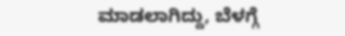ಮಾಡಲಾಗಿದ್ದು, ಬೆಳಗ್ಗೆ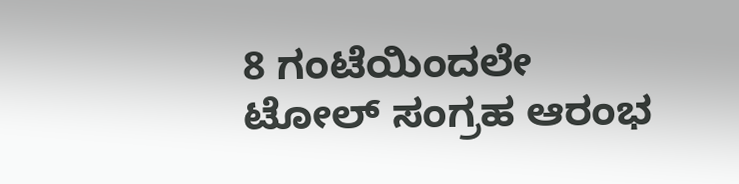8 ಗಂಟೆಯಿಂದಲೇ ಟೋಲ್ ಸಂಗ್ರಹ ಆರಂಭ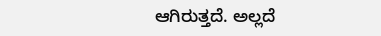ಆಗಿರುತ್ತದೆ. ಅಲ್ಲದೆ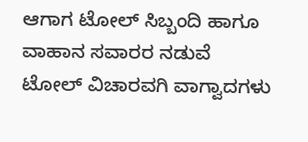ಆಗಾಗ ಟೋಲ್ ಸಿಬ್ಬಂದಿ ಹಾಗೂ ವಾಹಾನ ಸವಾರರ ನಡುವೆ ಟೋಲ್ ವಿಚಾರವಗಿ ವಾಗ್ವಾದಗಳು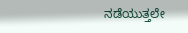ನಡೆಯುತ್ತಲೇ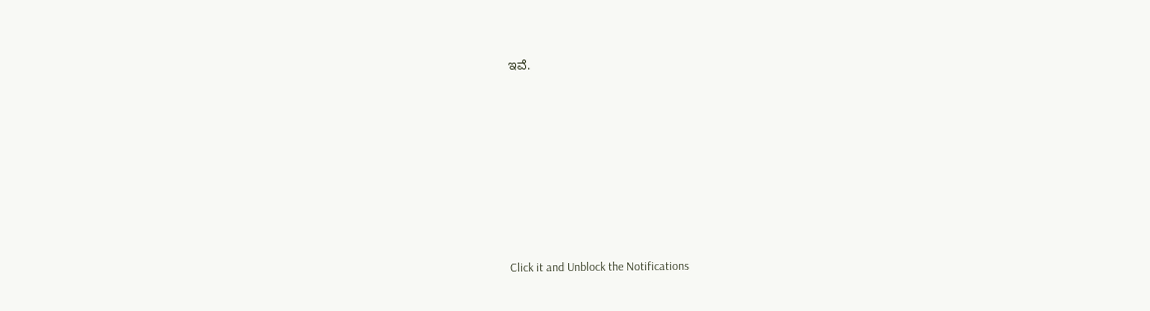ಇವೆ.












Click it and Unblock the Notifications